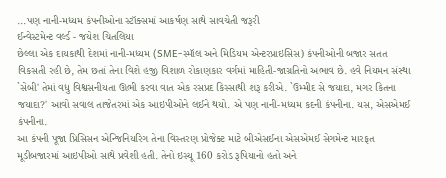...પણ નાની-મધ્યમ કંપનીઓના સ્ટૉક્સમાં આકર્ષણ સાથે સાવચેતી જરૂરી
ઈન્વેસ્ટમેન્ટ વર્લ્ડ - જયેશ ચિતલિયા
છેલ્લા એક દાયકાથી દેશમાં નાની-મધ્યમ (SME-સ્મૉલ અને મિડિયમ એન્ટરપ્રાઇસિસ) કંપનીઓની બજાર સતત વિકસતી રહી છે, તેમ છતાં તેના વિશે હજી વિશાળ રોકાણકાર વર્ગમાં માહિતી-જાગ્રતિનો અભાવ છે. હવે નિયમન સંસ્થા `સેબી' તેમાં વધુ વિશ્વસનીયતા ઊભી કરવા વાત એક રસપ્રદ કિસ્સાથી શરૂ કરીએ. `ઉમ્મીદ સે જયાદા, મગર કિતના જયાદા?' આવો સવાલ તાજેતરમાં એક આઇપીઓને લઈને થયો. એ પણ નાની-મધ્યમ કદની કંપનીના. યસ, એસએમઈ કંપનીના.
આ કંપની પૂજા પ્રિસિસન એન્જિનિયરિગ તેના વિસ્તરણ પ્રોજેક્ટ માટે બીએસઈના એસએમઈ સેગમેન્ટ મારફત મૂડીબજારમાં આઇપીઓ સાથે પ્રવેશી હતી. તેનો ઇસ્યૂ 160 કરોડ રૂપિયાનો હતો અને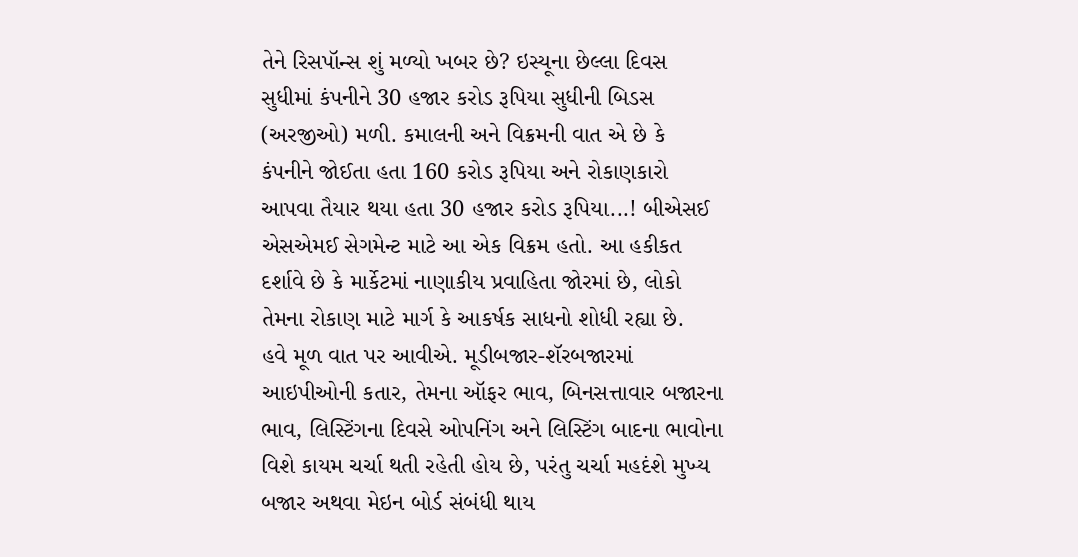તેને રિસપૉન્સ શું મળ્યો ખબર છે? ઇસ્યૂના છેલ્લા દિવસ સુધીમાં કંપનીને 30 હજાર કરોડ રૂપિયા સુધીની બિડસ (અરજીઓ) મળી. કમાલની અને વિક્રમની વાત એ છે કે કંપનીને જોઈતા હતા 160 કરોડ રૂપિયા અને રોકાણકારો આપવા તૈયાર થયા હતા 30 હજાર કરોડ રૂપિયા...! બીએસઈ એસએમઈ સેગમેન્ટ માટે આ એક વિક્રમ હતો. આ હકીકત દર્શાવે છે કે માર્કેટમાં નાણાકીય પ્રવાહિતા જોરમાં છે, લોકો તેમના રોકાણ માટે માર્ગ કે આકર્ષક સાધનો શોધી રહ્યા છે.
હવે મૂળ વાત પર આવીએ. મૂડીબજાર-શૅરબજારમાં આઇપીઓની કતાર, તેમના ઑફર ભાવ, બિનસત્તાવાર બજારના ભાવ, લિસ્ટિંગના દિવસે ઓપનિંગ અને લિસ્ટિંગ બાદના ભાવોના વિશે કાયમ ચર્ચા થતી રહેતી હોય છે, પરંતુ ચર્ચા મહદંશે મુખ્ય બજાર અથવા મેઇન બોર્ડ સંબંધી થાય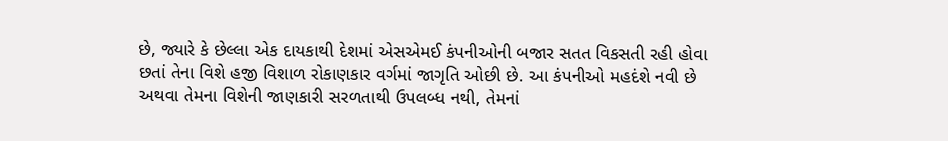છે, જ્યારે કે છેલ્લા એક દાયકાથી દેશમાં એસએમઈ કંપનીઓની બજાર સતત વિકસતી રહી હોવા છતાં તેના વિશે હજી વિશાળ રોકાણકાર વર્ગમાં જાગૃતિ ઓછી છે. આ કંપનીઓ મહદંશે નવી છે અથવા તેમના વિશેની જાણકારી સરળતાથી ઉપલબ્ધ નથી, તેમનાં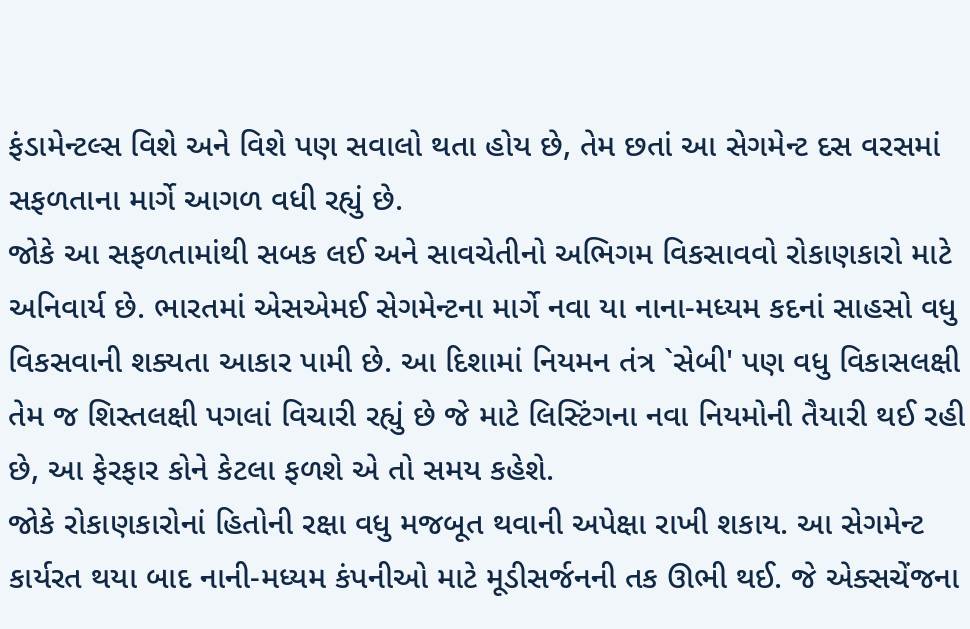ફંડામેન્ટલ્સ વિશે અને વિશે પણ સવાલો થતા હોય છે, તેમ છતાં આ સેગમેન્ટ દસ વરસમાં સફળતાના માર્ગે આગળ વધી રહ્યું છે.
જોકે આ સફળતામાંથી સબક લઈ અને સાવચેતીનો અભિગમ વિકસાવવો રોકાણકારો માટે અનિવાર્ય છે. ભારતમાં એસએમઈ સેગમેન્ટના માર્ગે નવા યા નાના-મધ્યમ કદનાં સાહસો વધુ વિકસવાની શક્યતા આકાર પામી છે. આ દિશામાં નિયમન તંત્ર `સેબી' પણ વધુ વિકાસલક્ષી તેમ જ શિસ્તલક્ષી પગલાં વિચારી રહ્યું છે જે માટે લિસ્ટિંગના નવા નિયમોની તૈયારી થઈ રહી છે, આ ફેરફાર કોને કેટલા ફળશે એ તો સમય કહેશે.
જોકે રોકાણકારોનાં હિતોની રક્ષા વધુ મજબૂત થવાની અપેક્ષા રાખી શકાય. આ સેગમેન્ટ કાર્યરત થયા બાદ નાની-મધ્યમ કંપનીઓ માટે મૂડીસર્જનની તક ઊભી થઈ. જે એક્સચેંજના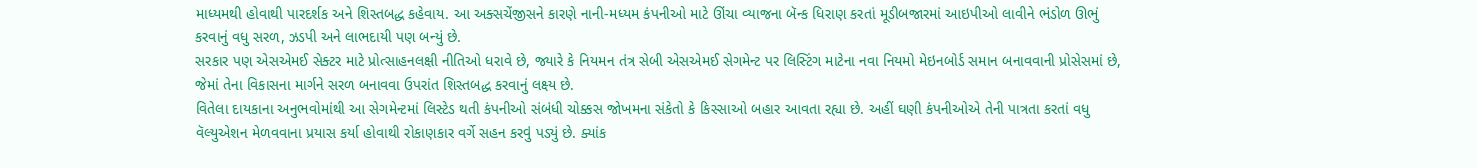માધ્યમથી હોવાથી પારદર્શક અને શિસ્તબદ્ધ કહેવાય. આ અક્સચેંજીસને કારણે નાની-મધ્યમ કંપનીઓ માટે ઊંચા વ્યાજના બૅન્ક ધિરાણ કરતાં મૂડીબજારમાં આઇપીઓ લાવીને ભંડોળ ઊભું કરવાનું વધુ સરળ, ઝડપી અને લાભદાયી પણ બન્યું છે.
સરકાર પણ એસએમઈ સેક્ટર માટે પ્રોત્સાહનલક્ષી નીતિઓ ધરાવે છે, જ્યારે કે નિયમન તંત્ર સેબી એસએમઈ સેગમેન્ટ પર લિસ્ટિંગ માટેના નવા નિયમો મેઇનબોર્ડ સમાન બનાવવાની પ્રોસેસમાં છે, જેમાં તેના વિકાસના માર્ગને સરળ બનાવવા ઉપરાંત શિસ્તબદ્ધ કરવાનું લક્ષ્ય છે.
વિતેલા દાયકાના અનુભવોમાંથી આ સેગમેન્ટમાં લિસ્ટેડ થતી કંપનીઓ સંબંધી ચોક્કસ જોખમના સંકેતો કે કિસ્સાઓ બહાર આવતા રહ્યા છે. અહીં ઘણી કંપનીઓએ તેની પાત્રતા કરતાં વધુ વૅલ્યુએશન મેળવવાના પ્રયાસ કર્યા હોવાથી રોકાણકાર વર્ગે સહન કરવું પડ્યું છે. ક્યાંક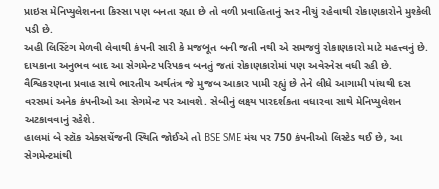પ્રાઇસ મેનિપ્યુલેશનના કિસ્સા પણ બનતા રહ્યા છે તો વળી પ્રવાહિતાનું સ્તર નીચું રહેવાથી રોકાણકારોને મુશ્કેલી પડી છે.
અહી લિસ્ટિંગ મેળવી લેવાથી કંપની સારી કે મજબૂત બની જતી નથી એ સમજવું રોકાણકારો માટે મહત્ત્વનું છે. દાયકાના અનુભવ બાદ આ સેગમેન્ટ પરિપકવ બનતું જતાં રોકાણકારોમાં પણ અવેરનેસ વધી રહી છે. વૈશ્વિકરણના પ્રવાહ સાથે ભારતીય અર્થતંત્ર જે મુજબ આકાર પામી રહ્યું છે તેને લીધે આગામી પાંચથી દસ વરસમાં અનેક કંપનીઓ આ સેગમેન્ટ પર આવશે. સેબીનું લક્ષ્ય પારદર્શકતા વધારવા સાથે મેનિપ્યુલેશન અટકાવવાનું રહેશે.
હાલમાં બે સ્ટૉક એક્સચેંજની સ્થિતિ જોઈએ તો BSE SME મંચ પર 750 કંપનીઓ લિસ્ટેડ થઈ છે, આ સેગમેન્ટમાંથી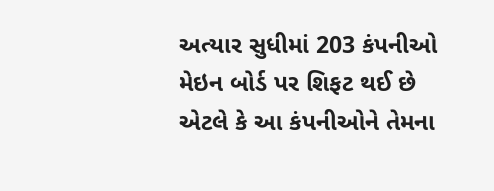અત્યાર સુધીમાં 203 કંપનીઓ મેઇન બોર્ડ પર શિફટ થઈ છે એટલે કે આ કંપનીઓને તેમના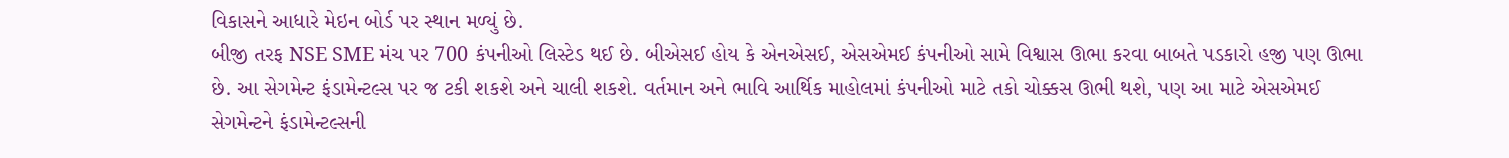વિકાસને આધારે મેઇન બોર્ડ પર સ્થાન મળ્યું છે.
બીજી તરફ NSE SME મંચ પર 700 કંપનીઓ લિસ્ટેડ થઈ છે. બીએસઈ હોય કે એનએસઈ, એસએમઈ કંપનીઓ સામે વિશ્વાસ ઊભા કરવા બાબતે પડકારો હજી પણ ઊભા છે. આ સેગમેન્ટ ફંડામેન્ટલ્સ પર જ ટકી શકશે અને ચાલી શકશે. વર્તમાન અને ભાવિ આર્થિક માહોલમાં કંપનીઓ માટે તકો ચોક્કસ ઊભી થશે, પણ આ માટે એસએમઈ સેગમેન્ટને ફંડામેન્ટલ્સની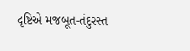દૃષ્ટિએ મજબૂત-તંદુરસ્ત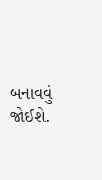બનાવવું જોઈશે.